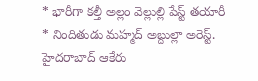* భారీగా కల్తీ అల్లం వెల్లుల్లి పేస్ట్ తయారీ
* నిందితుడు మహ్మద్ అబ్దుల్లా అరెస్ట్.
హైదరాబాద్ ఆకేరు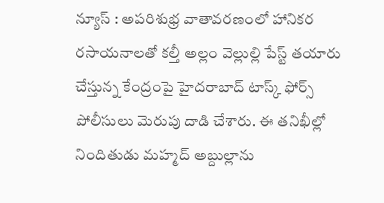న్యూస్ : అపరిశుభ్ర వాతావరణంలో హానికర రసాయనాలతో కల్తీ అల్లం వెల్లుల్లి పేస్ట్ తయారు చేస్తున్న కేంద్రంపై హైదరాబాద్ టాస్క్ ఫోర్స్ పోలీసులు మెరుపు దాడి చేశారు. ఈ తనిఖీల్లో నిందితుడు మహ్మద్ అబ్దుల్లాను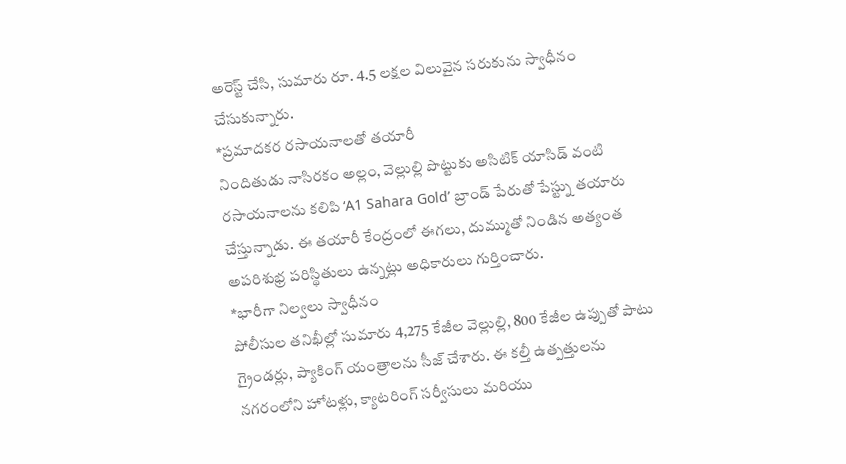అరెస్ట్ చేసి, సుమారు రూ. 4.5 లక్షల విలువైన సరుకును స్వాధీనం చేసుకున్నారు.
*ప్రమాదకర రసాయనాలతో తయారీ
నిందితుడు నాసిరకం అల్లం, వెల్లుల్లి పొట్టుకు అసిటిక్ యాసిడ్ వంటి రసాయనాలను కలిపి ‘A1 Sahara Gold’ బ్రాండ్ పేరుతో పేస్ట్ను తయారు చేస్తున్నాడు. ఈ తయారీ కేంద్రంలో ఈగలు, దుమ్ముతో నిండిన అత్యంత అపరిశుభ్ర పరిస్థితులు ఉన్నట్లు అధికారులు గుర్తించారు.
*భారీగా నిల్వలు స్వాధీనం
పోలీసుల తనిఖీల్లో సుమారు 4,275 కేజీల వెల్లుల్లి, 800 కేజీల ఉప్పుతో పాటు గ్రైండర్లు, ప్యాకింగ్ యంత్రాలను సీజ్ చేశారు. ఈ కల్తీ ఉత్పత్తులను నగరంలోని హోటళ్లు, క్యాటరింగ్ సర్వీసులు మరియు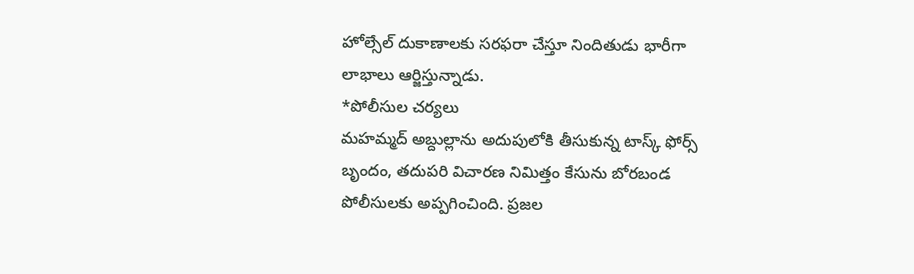హోల్సేల్ దుకాణాలకు సరఫరా చేస్తూ నిందితుడు భారీగా లాభాలు ఆర్జిస్తున్నాడు.
*పోలీసుల చర్యలు
మహమ్మద్ అబ్దుల్లాను అదుపులోకి తీసుకున్న టాస్క్ ఫోర్స్ బృందం, తదుపరి విచారణ నిమిత్తం కేసును బోరబండ పోలీసులకు అప్పగించింది. ప్రజల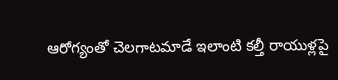ఆరోగ్యంతో చెలగాటమాడే ఇలాంటి కల్తీ రాయుళ్లపై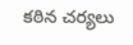కఠిన చర్యలు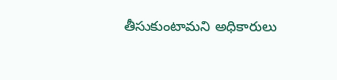తీసుకుంటామని అధికారులు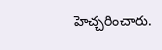హెచ్చరించారు.